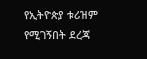የኢትዮጵያ ቱሪዝም የሚገኝበት ደረጃ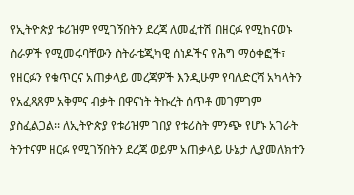የኢትዮጵያ ቱሪዝም የሚገኝበትን ደረጃ ለመፈተሽ በዘርፉ የሚከናወኑ ስራዎች የሚመሩባቸውን ስትራቴጂካዊ ሰነዶችና የሕግ ማዕቀፎች፣ የዘርፉን የቁጥርና አጠቃላይ መረጃዎች እንዲሁም የባለድርሻ አካላትን የአፈጻጸም አቅምና ብቃት በዋናነት ትኩረት ሰጥቶ መገምገም ያስፈልጋል፡፡ ለኢትዮጵያ የቱሪዝም ገበያ የቱሪስት ምንጭ የሆኑ አገራት ትንተናም ዘርፉ የሚገኝበትን ደረጃ ወይም አጠቃላይ ሁኔታ ሊያመለክተን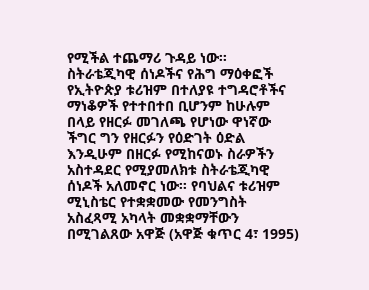የሚችል ተጨማሪ ጉዳይ ነው፡፡
ስትራቴጂካዊ ሰነዶችና የሕግ ማዕቀፎች
የኢትዮጵያ ቱሪዝም በተለያዩ ተግዳሮቶችና ማነቆዎች የተተበተበ ቢሆንም ከሁሉም በላይ የዘርፉ መገለጫ የሆነው ዋነኛው ችግር ግን የዘርፉን የዕድገት ዕድል እንዲሁም በዘርፉ የሚከናወኑ ስራዎችን አስተዳደር የሚያመለክቱ ስትራቴጂካዊ ሰነዶች አለመኖር ነው፡፡ የባህልና ቱሪዝም ሚኒስቴር የተቋቋመው የመንግስት አስፈጻሚ አካላት መቋቋማቸውን በሚገልጸው አዋጅ (አዋጅ ቁጥር 4፣ 1995)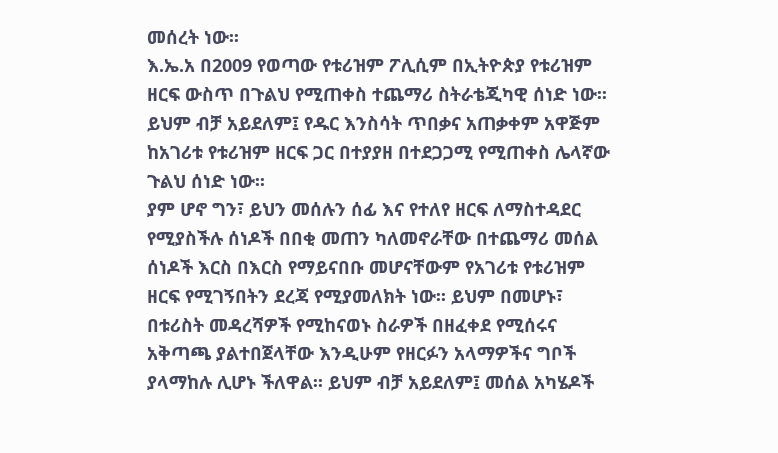መሰረት ነው፡፡
እ.ኤ.አ በ2009 የወጣው የቱሪዝም ፖሊሲም በኢትዮጵያ የቱሪዝም ዘርፍ ውስጥ በጉልህ የሚጠቀስ ተጨማሪ ስትራቴጂካዊ ሰነድ ነው፡፡ ይህም ብቻ አይደለም፤ የዱር እንስሳት ጥበቃና አጠቃቀም አዋጅም ከአገሪቱ የቱሪዝም ዘርፍ ጋር በተያያዘ በተደጋጋሚ የሚጠቀስ ሌላኛው ጉልህ ሰነድ ነው፡፡
ያም ሆኖ ግን፣ ይህን መሰሉን ሰፊ እና የተለየ ዘርፍ ለማስተዳደር የሚያስችሉ ሰነዶች በበቂ መጠን ካለመኖራቸው በተጨማሪ መሰል ሰነዶች እርስ በእርስ የማይናበቡ መሆናቸውም የአገሪቱ የቱሪዝም ዘርፍ የሚገኝበትን ደረጃ የሚያመለክት ነው፡፡ ይህም በመሆኑ፣ በቱሪስት መዳረሻዎች የሚከናወኑ ስራዎች በዘፈቀደ የሚሰሩና አቅጣጫ ያልተበጀላቸው እንዲሁም የዘርፉን አላማዎችና ግቦች ያላማከሉ ሊሆኑ ችለዋል፡፡ ይህም ብቻ አይደለም፤ መሰል አካሄዶች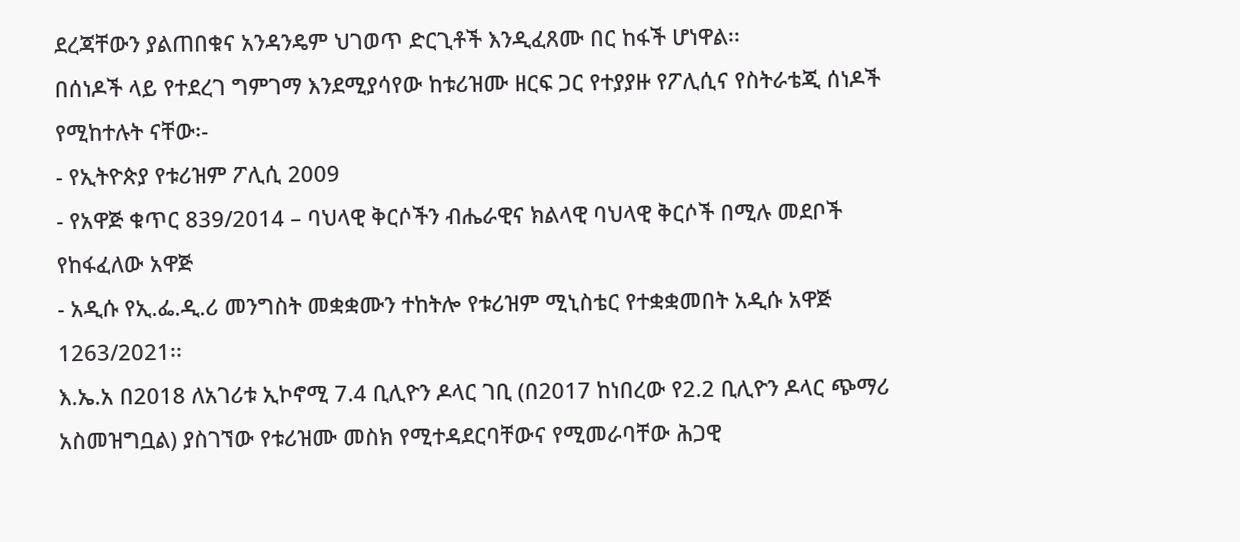ደረጃቸውን ያልጠበቁና አንዳንዴም ህገወጥ ድርጊቶች እንዲፈጸሙ በር ከፋች ሆነዋል፡፡
በሰነዶች ላይ የተደረገ ግምገማ እንደሚያሳየው ከቱሪዝሙ ዘርፍ ጋር የተያያዙ የፖሊሲና የስትራቴጂ ሰነዶች የሚከተሉት ናቸው፡-
- የኢትዮጵያ የቱሪዝም ፖሊሲ 2009
- የአዋጅ ቁጥር 839/2014 – ባህላዊ ቅርሶችን ብሔራዊና ክልላዊ ባህላዊ ቅርሶች በሚሉ መደቦች የከፋፈለው አዋጅ
- አዲሱ የኢ.ፌ.ዲ.ሪ መንግስት መቋቋሙን ተከትሎ የቱሪዝም ሚኒስቴር የተቋቋመበት አዲሱ አዋጅ 1263/2021፡፡
እ.ኤ.አ በ2018 ለአገሪቱ ኢኮኖሚ 7.4 ቢሊዮን ዶላር ገቢ (በ2017 ከነበረው የ2.2 ቢሊዮን ዶላር ጭማሪ አስመዝግቧል) ያስገኘው የቱሪዝሙ መስክ የሚተዳደርባቸውና የሚመራባቸው ሕጋዊ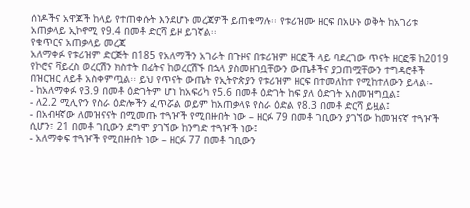ሰነዶችና አዋጆች ከላይ የተጠቀሱት እንደሆኑ መረጃዎች ይጠቁማሉ፡፡ የቱሪዝሙ ዘርፍ በአሁኑ ወቅት ከአገሪቱ አጠቃላይ ኢኮኖሚ የ9.4 በመቶ ድርሻ ይዞ ይገኛል፡፡
የቁጥርና አጠቃላይ መረጃ
አለማቀፉ የቱሪዝም ድርጅት በ185 የአለማችን አገራት በጉዞና በቱሪዝም ዘርፎች ላይ ባደረገው ጥናት ዘርፎቹ ከ2019 የኮሮና ቫይረስ ወረርሽን ክስተት በፊትና ከወረርሽኙ በኋላ ያስመዘገቧቸውን ውጤቶችና ያጋጠሟቸውን ተግዳሮቶች በዝርዝር ለይቶ አስቀምጧል፡፡ ይህ የጥናት ውጤት የኢትዮጵያን የቱሪዝም ዘርፍ በተመለከተ የሚከተለውን ይላል፡-
- ከአለማቀፉ የ3.9 በመቶ ዕድገትም ሆነ ከአፍሪካ የ5.6 በመቶ ዕድገት ከፍ ያለ ዕድገት አስመዝግቧል፤
- ለ2.2 ሚሊዮን የስራ ዕድሎችን ፈጥሯል ወይም ከአጠቃላዩ የስራ ዕድል የ8.3 በመቶ ድርሻ ይዟል፤
- በአብዛኛው ለመዝናናት በሚመጡ ተጓዦች የሚበዙበት ነው – ዘርፉ 79 በመቶ ገቢውን ያገኘው ከመዝናኛ ተጓዦች ሲሆን፣ 21 በመቶ ገቢውን ደግሞ ያገኘው ከንግድ ተጓዦች ነው፤
- አለማቀፍ ተጓዦች የሚበዙበት ነው – ዘርፉ 77 በመቶ ገቢውን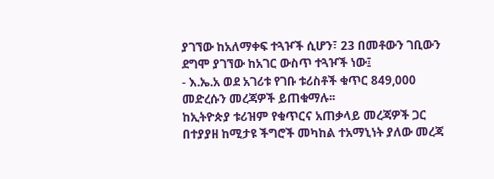ያገኘው ከአለማቀፍ ተጓዦች ሲሆን፣ 23 በመቶውን ገቢውን ደግሞ ያገኘው ከአገር ውስጥ ተጓዦች ነው፤
- እ.ኤ.አ ወደ አገሪቱ የገቡ ቱሪስቶች ቁጥር 849,000 መድረሱን መረጃዎች ይጠቁማሉ፡፡
ከኢትዮጵያ ቱሪዝም የቁጥርና አጠቃላይ መረጃዎች ጋር በተያያዘ ከሚታዩ ችግሮች መካከል ተአማኒነት ያለው መረጃ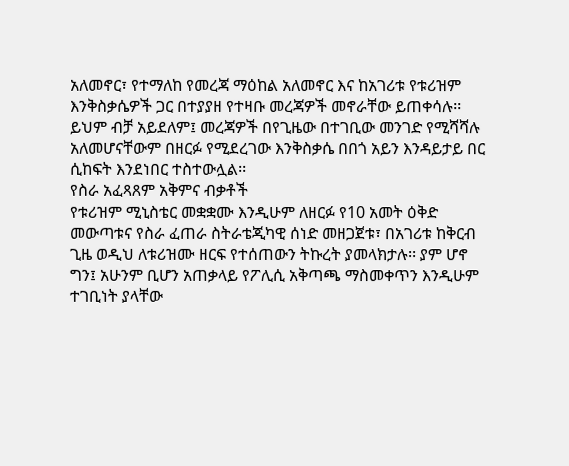አለመኖር፣ የተማለከ የመረጃ ማዕከል አለመኖር እና ከአገሪቱ የቱሪዝም እንቅስቃሴዎች ጋር በተያያዘ የተዛቡ መረጃዎች መኖራቸው ይጠቀሳሉ፡፡ ይህም ብቻ አይደለም፤ መረጃዎች በየጊዜው በተገቢው መንገድ የሚሻሻሉ አለመሆናቸውም በዘርፉ የሚደረገው እንቅስቃሴ በበጎ አይን እንዳይታይ በር ሲከፍት እንደነበር ተስተውሏል፡፡
የስራ አፈጻጸም አቅምና ብቃቶች
የቱሪዝም ሚኒስቴር መቋቋሙ እንዲሁም ለዘርፉ የ10 አመት ዕቅድ መውጣቱና የስራ ፈጠራ ስትራቴጂካዊ ሰነድ መዘጋጀቱ፣ በአገሪቱ ከቅርብ ጊዜ ወዲህ ለቱሪዝሙ ዘርፍ የተሰጠውን ትኩረት ያመላክታሉ፡፡ ያም ሆኖ ግን፤ አሁንም ቢሆን አጠቃላይ የፖሊሲ አቅጣጫ ማስመቀጥን እንዲሁም ተገቢነት ያላቸው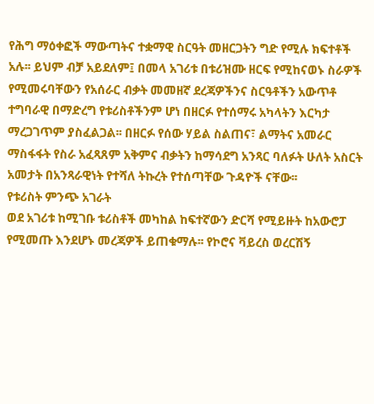የሕግ ማዕቀፎች ማውጣትና ተቋማዊ ስርዓት መዘርጋትን ግድ የሚሉ ክፍተቶች አሉ፡፡ ይህም ብቻ አይደለም፤ በመላ አገሪቱ በቱሪዝሙ ዘርፍ የሚከናወኑ ስራዎች የሚመሩባቸውን የአሰራር ብቃት መመዘኛ ደረጃዎችንና ስርዓቶችን አውጥቶ ተግባራዊ በማድረግ የቱሪስቶችንም ሆነ በዘርፉ የተሰማሩ አካላትን እርካታ ማረጋገጥም ያስፈልጋል፡፡ በዘርፉ የሰው ሃይል ስልጠና፣ ልማትና አመራር ማስፋፋት የስራ አፈጻጸም አቅምና ብቃትን ከማሳደግ አንጻር ባለፉት ሁለት አስርት አመታት በአንጻራዊነት የተሻለ ትኩረት የተሰጣቸው ጉዳዮች ናቸው፡፡
የቱሪስት ምንጭ አገራት
ወደ አገሪቱ ከሚገቡ ቱሪስቶች መካከል ከፍተኛውን ድርሻ የሚይዙት ከአውሮፓ የሚመጡ እንደሆኑ መረጃዎች ይጠቁማሉ፡፡ የኮሮና ቫይረስ ወረርሽኝ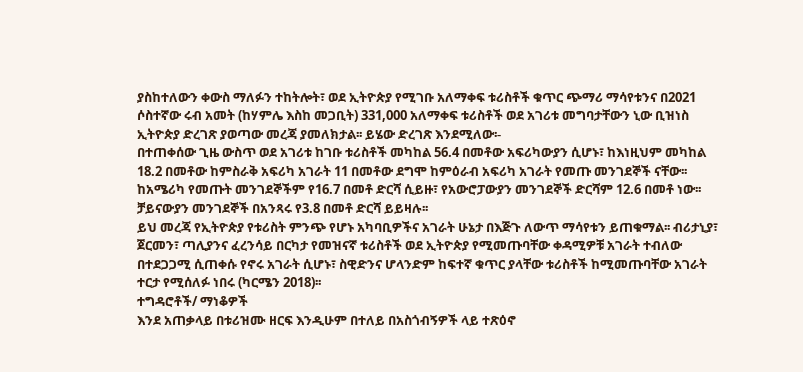ያስከተለውን ቀውስ ማለፉን ተከትሎት፣ ወደ ኢትዮጵያ የሚገቡ አለማቀፍ ቱሪስቶች ቁጥር ጭማሪ ማሳየቱንና በ2021 ሶስተኛው ሩብ አመት (ከሃምሌ እስከ መጋቢት) 331,000 አለማቀፍ ቱሪስቶች ወደ አገሪቱ መግባታቸውን ኒው ቢዝነስ ኢትዮጵያ ድረገጽ ያወጣው መረጃ ያመለክታል፡፡ ይሄው ድረገጽ እንደሚለው፡-
በተጠቀሰው ጊዜ ውስጥ ወደ አገሪቱ ከገቡ ቱሪስቶች መካከል 56.4 በመቶው አፍሪካውያን ሲሆኑ፣ ከእነዚህም መካከል 18.2 በመቶው ከምስራቅ አፍሪካ አገራት 11 በመቶው ደግሞ ከምዕራብ አፍሪካ አገራት የመጡ መንገደኞች ናቸው፡፡ ከአሜሪካ የመጡት መንገደኞችም የ16.7 በመቶ ድርሻ ሲይዙ፣ የአውሮፓውያን መንገደኞች ድርሻም 12.6 በመቶ ነው፡፡ ቻይናውያን መንገደኞች በአንጻሩ የ3.8 በመቶ ድርሻ ይይዛሉ፡፡
ይህ መረጃ የኢትዮጵያ የቱሪስት ምንጭ የሆኑ አካባቢዎችና አገራት ሁኔታ በእጅጉ ለውጥ ማሳየቱን ይጠቁማል፡፡ ብሪታኒያ፣ ጀርመን፣ ጣሊያንና ፈረንሳይ በርካታ የመዝናኛ ቱሪስቶች ወደ ኢትዮጵያ የሚመጡባቸው ቀዳሚዎቹ አገራት ተብለው በተደጋጋሚ ሲጠቀሱ የኖሩ አገራት ሲሆኑ፣ ስዊድንና ሆላንድም ከፍተኛ ቁጥር ያላቸው ቱሪስቶች ከሚመጡባቸው አገራት ተርታ የሚሰለፉ ነበሩ (ካርሜን 2018)፡፡
ተግዳሮቶች/ ማነቆዎች
እንደ አጠቃላይ በቱሪዝሙ ዘርፍ እንዲሁም በተለይ በአስጎብኝዎች ላይ ተጽዕኖ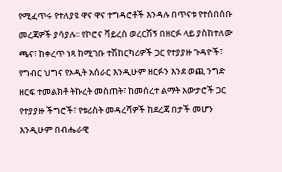የሚፈጥሩ የተለያዩ ዋና ዋና ተግዳሮቶች እንዳሉ በጥናቱ የተሰበሰቡ መረጃዎች ያሳያሉ፡፡ የኮሮና ቫይረስ ወረርሽኝ በዘርፉ ላይ ያስከተለው ጫና፣ ከቀረጥ ነጻ ከሚገቡ ተሽከርካሪዎች ጋር የተያያዙ ጉዳዮች፣ የግብር ህግና የኦዲት አሰራር እንዲሁም ዘርፉን እንደ ወጪ ንግድ ዘርፍ ተመልክቶ ትኩረት መስጠት፣ ከመሰረተ ልማት አውታሮች ጋር የተያያዙ ችግሮች፣ የቱሪስት መዳረሻዎች ከደረጃ በታች መሆን እንዲሁም በብሔራዊ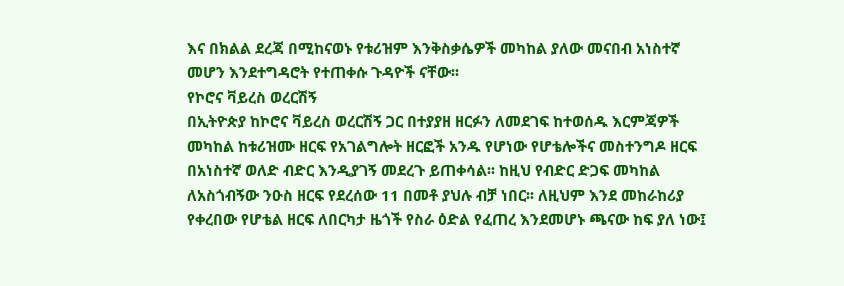እና በክልል ደረጃ በሚከናወኑ የቱሪዝም እንቅስቃሴዎች መካከል ያለው መናበብ አነስተኛ መሆን እንደተግዳሮት የተጠቀሱ ጉዳዮች ናቸው፡፡
የኮሮና ቫይረስ ወረርሽኝ
በኢትዮጵያ ከኮሮና ቫይረስ ወረርሽኝ ጋር በተያያዘ ዘርፉን ለመደገፍ ከተወሰዱ እርምጃዎች መካከል ከቱሪዝሙ ዘርፍ የአገልግሎት ዘርፎች አንዱ የሆነው የሆቴሎችና መስተንግዶ ዘርፍ በአነስተኛ ወለድ ብድር እንዲያገኝ መደረጉ ይጠቀሳል፡፡ ከዚህ የብድር ድጋፍ መካከል ለአስጎብኝው ንዑስ ዘርፍ የደረሰው 11 በመቶ ያህሉ ብቻ ነበር፡፡ ለዚህም እንደ መከራከሪያ የቀረበው የሆቴል ዘርፍ ለበርካታ ዜጎች የስራ ዕድል የፈጠረ እንደመሆኑ ጫናው ከፍ ያለ ነው፤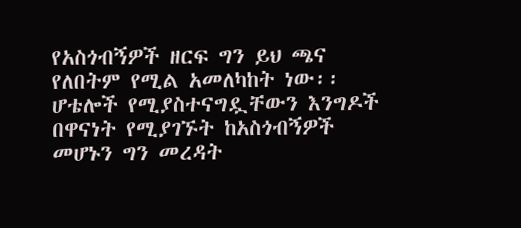የአስጎብኝዎች ዘርፍ ግን ይህ ጫና የለበትም የሚል አመለካከት ነው፡፡ ሆቴሎች የሚያስተናግዷቸውን እንግዶች በዋናነት የሚያገኙት ከአስጎብኝዎች መሆኑን ግን መረዳት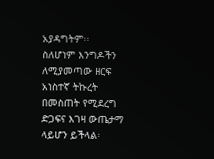አያዳግትም፡፡
ስለሆነም እንግዶችን ለሚያመጣው ዘርፍ አነስተኛ ትኩረት በመስጠት የሚደረግ ድጋፍና እገዛ ውጤታማ ላይሆን ይችላል፡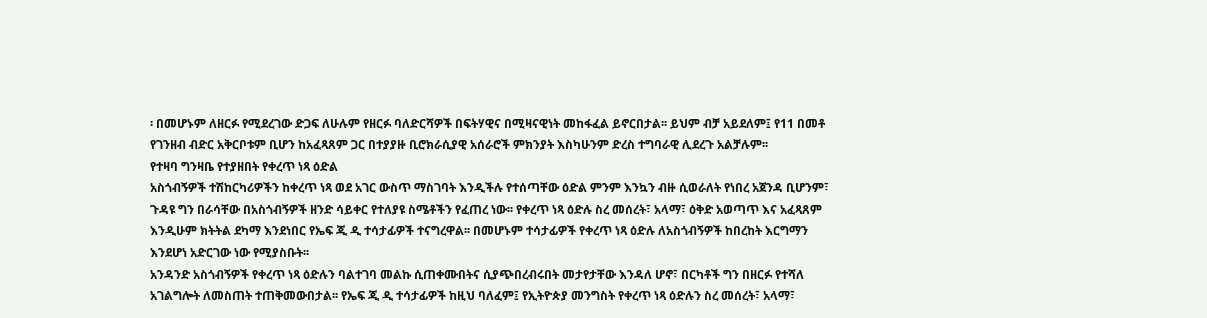፡ በመሆኑም ለዘርፉ የሚደረገው ድጋፍ ለሁሉም የዘርፉ ባለድርሻዎች በፍትሃዊና በሚዛናዊነት መከፋፈል ይኖርበታል፡፡ ይህም ብቻ አይደለም፤ የ11 በመቶ የገንዘብ ብድር አቅርቦቱም ቢሆን ከአፈጻጸም ጋር በተያያዙ ቢሮክራሲያዊ አሰራሮች ምክንያት እስካሁንም ድረስ ተግባራዊ ሊደረጉ አልቻሉም፡፡
የተዛባ ግንዛቤ የተያዘበት የቀረጥ ነጻ ዕድል
አስጎብኝዎች ተሽከርካሪዎችን ከቀረጥ ነጻ ወደ አገር ውስጥ ማስገባት እንዲችሉ የተሰጣቸው ዕድል ምንም እንኳን ብዙ ሲወራለት የነበረ አጀንዳ ቢሆንም፣ ጉዳዩ ግን በራሳቸው በአስጎብኝዎች ዘንድ ሳይቀር የተለያዩ ስሜቶችን የፈጠረ ነው፡፡ የቀረጥ ነጻ ዕድሉ ስረ መሰረት፣ አላማ፣ ዕቅድ አወጣጥ እና አፈጻጸም እንዲሁም ክትትል ደካማ እንደነበር የኤፍ ጂ ዲ ተሳታፊዎች ተናግረዋል፡፡ በመሆኑም ተሳታፊዎች የቀረጥ ነጻ ዕድሉ ለአስጎብኝዎች ከበረከት እርግማን እንደሆነ አድርገው ነው የሚያስቡት፡፡
አንዳንድ አስጎብኝዎች የቀረጥ ነጻ ዕድሉን ባልተገባ መልኩ ሲጠቀሙበትና ሲያጭበረብሩበት መታየታቸው እንዳለ ሆኖ፣ በርካቶች ግን በዘርፉ የተሻለ አገልግሎት ለመስጠት ተጠቅመውበታል፡፡ የኤፍ ጂ ዲ ተሳታፊዎች ከዚህ ባለፈም፤ የኢትዮጵያ መንግስት የቀረጥ ነጻ ዕድሉን ስረ መሰረት፣ አላማ፣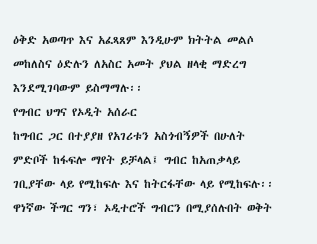ዕቅድ አወጣጥ እና አፈጻጸም እንዲሁም ክትትል መልሶ መከለስና ዕድሉን ለአስር አመት ያህል ዘላቂ ማድረግ እንደሚገባውም ይስማማሉ፡፡
የግብር ህግና የኦዲት አሰራር
ከግብር ጋር በተያያዘ የአገሪቱን አስጎብኝዎች በሁለት ምድቦች ከፋፍሎ ማየት ይቻላል፤ ግብር ከአጠቃላይ ገቢያቸው ላይ የሚከፍሉ እና ከትርፋቸው ላይ የሚከፍሉ፡፡
ዋነኛው ችግር ግን፣ ኦዲተሮች ግብርን በሚያሰሉበት ወቅት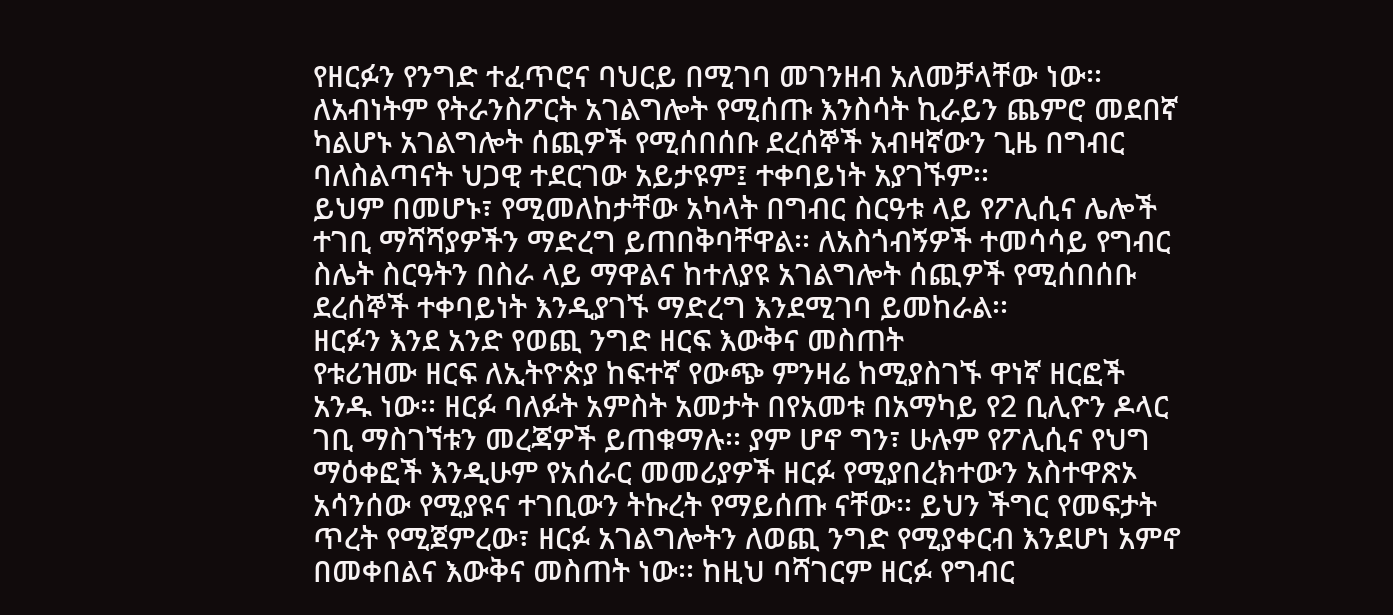የዘርፉን የንግድ ተፈጥሮና ባህርይ በሚገባ መገንዘብ አለመቻላቸው ነው፡፡ ለአብነትም የትራንስፖርት አገልግሎት የሚሰጡ እንስሳት ኪራይን ጨምሮ መደበኛ ካልሆኑ አገልግሎት ሰጪዎች የሚሰበሰቡ ደረሰኞች አብዛኛውን ጊዜ በግብር ባለስልጣናት ህጋዊ ተደርገው አይታዩም፤ ተቀባይነት አያገኙም፡፡
ይህም በመሆኑ፣ የሚመለከታቸው አካላት በግብር ስርዓቱ ላይ የፖሊሲና ሌሎች ተገቢ ማሻሻያዎችን ማድረግ ይጠበቅባቸዋል፡፡ ለአስጎብኝዎች ተመሳሳይ የግብር ስሌት ስርዓትን በስራ ላይ ማዋልና ከተለያዩ አገልግሎት ሰጪዎች የሚሰበሰቡ ደረሰኞች ተቀባይነት እንዲያገኙ ማድረግ እንደሚገባ ይመከራል፡፡
ዘርፉን እንደ አንድ የወጪ ንግድ ዘርፍ እውቅና መስጠት
የቱሪዝሙ ዘርፍ ለኢትዮጵያ ከፍተኛ የውጭ ምንዛሬ ከሚያስገኙ ዋነኛ ዘርፎች አንዱ ነው፡፡ ዘርፉ ባለፉት አምስት አመታት በየአመቱ በአማካይ የ2 ቢሊዮን ዶላር ገቢ ማስገኘቱን መረጃዎች ይጠቁማሉ፡፡ ያም ሆኖ ግን፣ ሁሉም የፖሊሲና የህግ ማዕቀፎች እንዲሁም የአሰራር መመሪያዎች ዘርፉ የሚያበረክተውን አስተዋጽኦ አሳንሰው የሚያዩና ተገቢውን ትኩረት የማይሰጡ ናቸው፡፡ ይህን ችግር የመፍታት ጥረት የሚጀምረው፣ ዘርፉ አገልግሎትን ለወጪ ንግድ የሚያቀርብ እንደሆነ አምኖ በመቀበልና እውቅና መስጠት ነው፡፡ ከዚህ ባሻገርም ዘርፉ የግብር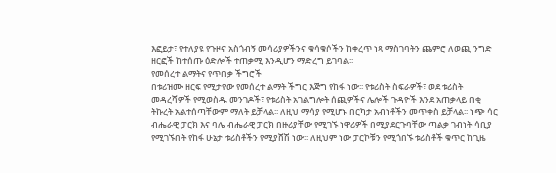እፎይታ፣ የተለያዩ የጉዞና አስጎብኝ መሳሪያዎችንና ቁሳቁሶችን ከቀረጥ ነጻ ማስገባትን ጨምሮ ለወጪ ንግድ ዘርፎች ከተሰጡ ዕድሎች ተጠቃሚ እንዲሆን ማድረግ ይገባል፡፡
የመሰረተ ልማትና የጥበቃ ችግሮች
በቱሪዝሙ ዘርፍ የሚታየው የመሰረተ ልማት ችግር እጅግ የከፋ ነው፡፡ የቱሪስት ስፍራዎች፣ ወደ ቱሪስት መዳረሻዎች የሚወስዱ መንገዶች፣ የቱሪስት አገልግሎት ሰጪዎችና ሌሎች ጉዳዮች እንደ አጠቃላይ በቂ ትኩረት አልተሰጣቸውም ማለት ይቻላል፡፡ ለዚህ ማሳያ የሚሆኑ በርካታ አብነቶችን መጥቀስ ይቻላል፡፡ ነጭ ሳር ብሔራዊ ፓርክ እና ባሌ ብሔራዊ ፓርክ በዙሪያቸው የሚገኙ ነዋሪዎች በሚያደርጉባቸው ጣልቃ ገብነት ሳቢያ የሚገኙበት የከፋ ሁኔታ ቱሪስቶችን የሚያሸሽ ነው፡፡ ለዚህም ነው ፓርኮቹን የሚጎበኙ ቱሪስቶች ቁጥር ከጊዜ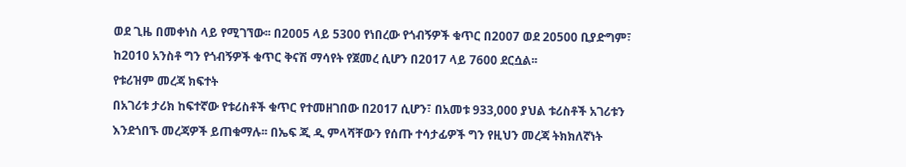ወደ ጊዜ በመቀነስ ላይ የሚገኘው፡፡ በ2005 ላይ 5300 የነበረው የጎብኝዎች ቁጥር በ2007 ወደ 20500 ቢያድግም፣ ከ2010 አንስቶ ግን የጎብኝዎች ቁጥር ቅናሽ ማሳየት የጀመረ ሲሆን በ2017 ላይ 7600 ደርሷል፡፡
የቱሪዝም መረጃ ክፍተት
በአገሪቱ ታሪክ ከፍተኛው የቱሪስቶች ቁጥር የተመዘገበው በ2017 ሲሆን፣ በአመቱ 933,000 ያህል ቱሪስቶች አገሪቱን እንደጎበኙ መረጃዎች ይጠቁማሉ፡፡ በኤፍ ጂ ዲ ምላሻቸውን የሰጡ ተሳታፊዎች ግን የዚህን መረጃ ትክክለኛነት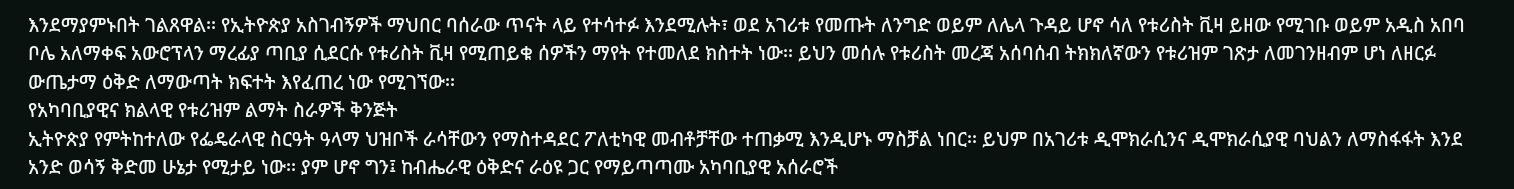እንደማያምኑበት ገልጸዋል፡፡ የኢትዮጵያ አስገብኝዎች ማህበር ባሰራው ጥናት ላይ የተሳተፉ እንደሚሉት፣ ወደ አገሪቱ የመጡት ለንግድ ወይም ለሌላ ጉዳይ ሆኖ ሳለ የቱሪስት ቪዛ ይዘው የሚገቡ ወይም አዲስ አበባ ቦሌ አለማቀፍ አውሮፕላን ማረፊያ ጣቢያ ሲደርሱ የቱሪስት ቪዛ የሚጠይቁ ሰዎችን ማየት የተመለደ ክስተት ነው፡፡ ይህን መሰሉ የቱሪስት መረጃ አሰባሰብ ትክክለኛውን የቱሪዝም ገጽታ ለመገንዘብም ሆነ ለዘርፉ ውጤታማ ዕቅድ ለማውጣት ክፍተት እየፈጠረ ነው የሚገኘው፡፡
የአካባቢያዊና ክልላዊ የቱሪዝም ልማት ስራዎች ቅንጅት
ኢትዮጵያ የምትከተለው የፌዴራላዊ ስርዓት ዓላማ ህዝቦች ራሳቸውን የማስተዳደር ፖለቲካዊ መብቶቻቸው ተጠቃሚ እንዲሆኑ ማስቻል ነበር፡፡ ይህም በአገሪቱ ዲሞክራሲንና ዲሞክራሲያዊ ባህልን ለማስፋፋት እንደ አንድ ወሳኝ ቅድመ ሁኔታ የሚታይ ነው፡፡ ያም ሆኖ ግን፤ ከብሔራዊ ዕቅድና ራዕዩ ጋር የማይጣጣሙ አካባቢያዊ አሰራሮች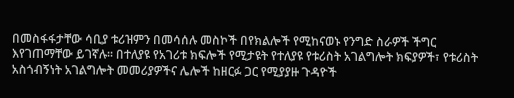በመስፋፋታቸው ሳቢያ ቱሪዝምን በመሳሰሉ መስኮች በየክልሎች የሚከናወኑ የንግድ ስራዎች ችግር እየገጠማቸው ይገኛሉ፡፡ በተለያዩ የአገሪቱ ክፍሎች የሚታዩት የተለያዩ የቱሪስት አገልግሎት ክፍያዎች፣ የቱሪስት አስጎብኝነት አገልግሎት መመሪያዎችና ሌሎች ከዘርፉ ጋር የሚያያዙ ጉዳዮች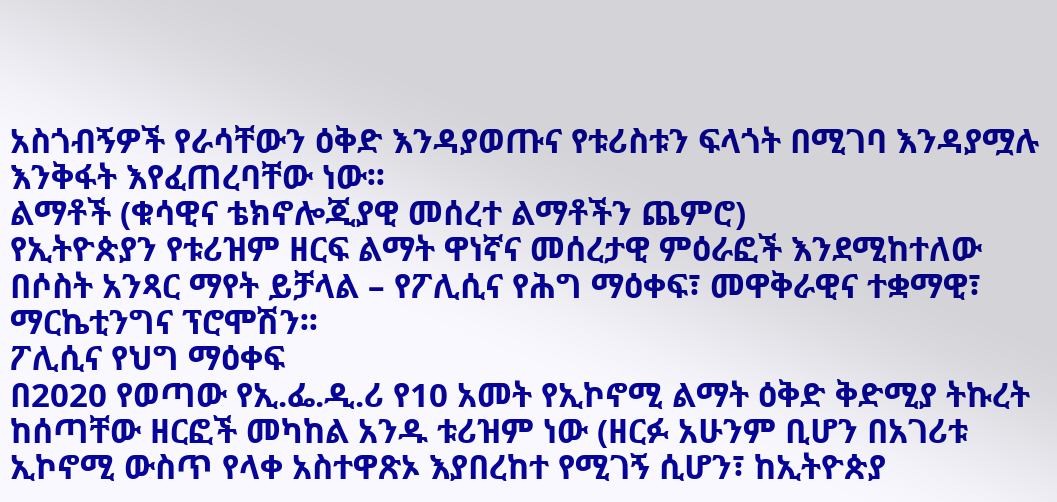አስጎብኝዎች የራሳቸውን ዕቅድ እንዳያወጡና የቱሪስቱን ፍላጎት በሚገባ እንዳያሟሉ እንቅፋት እየፈጠረባቸው ነው፡፡
ልማቶች (ቁሳዊና ቴክኖሎጂያዊ መሰረተ ልማቶችን ጨምሮ)
የኢትዮጵያን የቱሪዝም ዘርፍ ልማት ዋነኛና መሰረታዊ ምዕራፎች እንደሚከተለው በሶስት አንጻር ማየት ይቻላል – የፖሊሲና የሕግ ማዕቀፍ፣ መዋቅራዊና ተቋማዊ፣ ማርኬቲንግና ፕሮሞሽን፡፡
ፖሊሲና የህግ ማዕቀፍ
በ2020 የወጣው የኢ.ፌ.ዲ.ሪ የ10 አመት የኢኮኖሚ ልማት ዕቅድ ቅድሚያ ትኩረት ከሰጣቸው ዘርፎች መካከል አንዱ ቱሪዝም ነው (ዘርፉ አሁንም ቢሆን በአገሪቱ ኢኮኖሚ ውስጥ የላቀ አስተዋጽኦ እያበረከተ የሚገኝ ሲሆን፣ ከኢትዮጵያ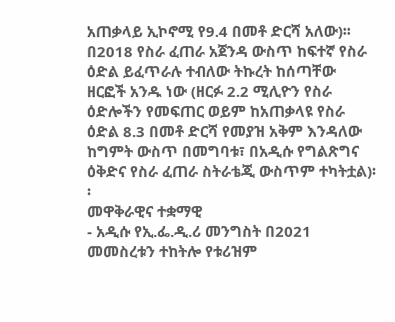አጠቃላይ ኢኮኖሚ የ9.4 በመቶ ድርሻ አለው)፡፡
በ2018 የስራ ፈጠራ አጀንዳ ውስጥ ከፍተኛ የስራ ዕድል ይፈጥራሉ ተብለው ትኩረት ከሰጣቸው ዘርፎች አንዱ ነው (ዘርፉ 2.2 ሚሊዮን የስራ ዕድሎችን የመፍጠር ወይም ከአጠቃላዩ የስራ ዕድል 8.3 በመቶ ድርሻ የመያዝ አቅም እንዳለው ከግምት ውስጥ በመግባቱ፣ በአዲሱ የግልጽግና ዕቅድና የስራ ፈጠራ ስትራቴጂ ውስጥም ተካትቷል)፡፡
መዋቅራዊና ተቋማዊ
- አዲሱ የኢ.ፌ.ዲ.ሪ መንግስት በ2021 መመስረቱን ተከትሎ የቱሪዝም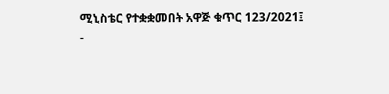ሚኒስቴር የተቋቋመበት አዋጅ ቁጥር 123/2021፤
-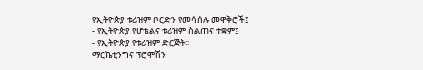የኢትዮጵያ ቱሪዝም ቦርድን የመሳሰሉ መዋቅሮች፤
- የኢትዮጵያ የሆቴልና ቱሪዝም ስልጠና ተቋም፤
- የኢትዮጵያ የቱሪዝም ድርጅት፡፡
ማርኬቲንግና ፕሮሞሽን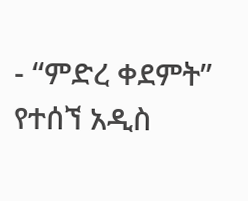- “ምድረ ቀደምት” የተሰኘ አዲስ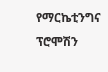የማርኬቲንግና ፕሮሞሽን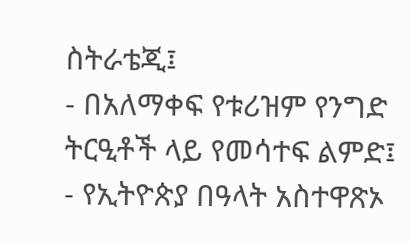ስትራቴጂ፤
- በአለማቀፍ የቱሪዝም የንግድ ትርዒቶች ላይ የመሳተፍ ልምድ፤
- የኢትዮጵያ በዓላት አስተዋጽኦ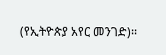(የኢትዮጵያ አየር መንገድ)፡፡